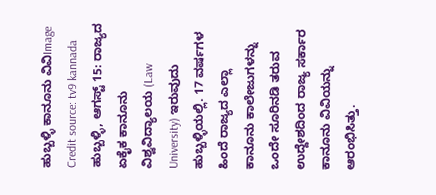ಹುಬ್ಬಳ್ಳಿ ಕಾನೂನು ವಿವಿImage Credit source: tv9 kannada
ಹುಬ್ಬಳ್ಳಿ, ಆಗಸ್ಟ್ 15: ರಾಜ್ಯದ ಏಕೈಕ ಕಾನೂನು ವಿಶ್ವವಿದ್ಯಾಲಯ (Law University) ಇರುವುದು ಹುಬ್ಬಳ್ಳಿಯಲ್ಲಿ. 17 ವರ್ಷಗಳ ಹಿಂದೆ ರಾಜ್ಯದ ಎಲ್ಲಾ ಕಾನೂನು ಕಾಲೇಜುಗಳನ್ನು ಒಂದೇ ಸೂರಿನಡಿ ತರುವ ಉದ್ದೇಶದಿಂದ ರಾಜ್ಯ ಸರ್ಕಾರ ಕಾನೂನು ವಿವಿಯನ್ನು ಆರಂಭಿಸಿತ್ತು.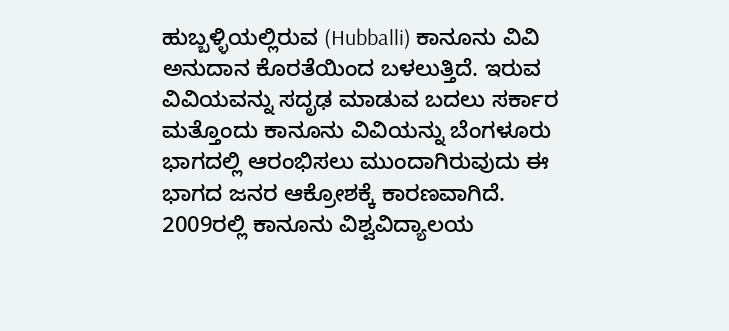ಹುಬ್ಬಳ್ಳಿಯಲ್ಲಿರುವ (Hubballi) ಕಾನೂನು ವಿವಿ ಅನುದಾನ ಕೊರತೆಯಿಂದ ಬಳಲುತ್ತಿದೆ. ಇರುವ ವಿವಿಯವನ್ನು ಸದೃಢ ಮಾಡುವ ಬದಲು ಸರ್ಕಾರ ಮತ್ತೊಂದು ಕಾನೂನು ವಿವಿಯನ್ನು ಬೆಂಗಳೂರು ಭಾಗದಲ್ಲಿ ಆರಂಭಿಸಲು ಮುಂದಾಗಿರುವುದು ಈ ಭಾಗದ ಜನರ ಆಕ್ರೋಶಕ್ಕೆ ಕಾರಣವಾಗಿದೆ.
2009ರಲ್ಲಿ ಕಾನೂನು ವಿಶ್ವವಿದ್ಯಾಲಯ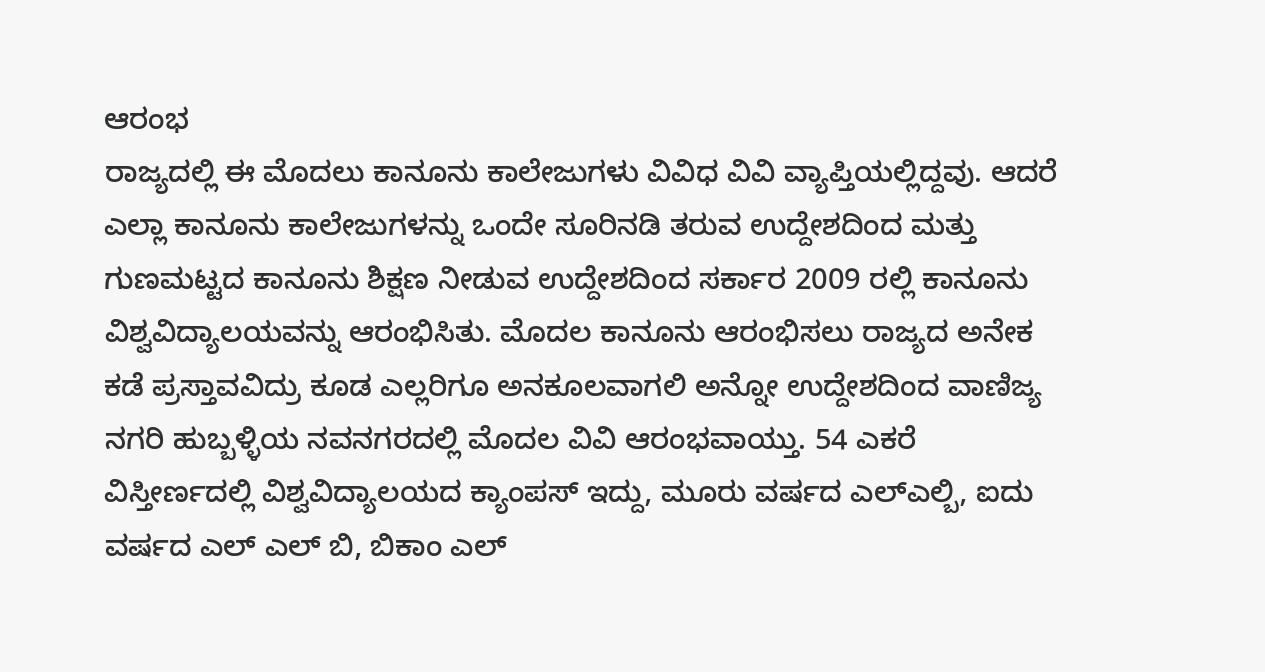ಆರಂಭ
ರಾಜ್ಯದಲ್ಲಿ ಈ ಮೊದಲು ಕಾನೂನು ಕಾಲೇಜುಗಳು ವಿವಿಧ ವಿವಿ ವ್ಯಾಪ್ತಿಯಲ್ಲಿದ್ದವು. ಆದರೆ ಎಲ್ಲಾ ಕಾನೂನು ಕಾಲೇಜುಗಳನ್ನು ಒಂದೇ ಸೂರಿನಡಿ ತರುವ ಉದ್ದೇಶದಿಂದ ಮತ್ತು ಗುಣಮಟ್ಟದ ಕಾನೂನು ಶಿಕ್ಷಣ ನೀಡುವ ಉದ್ದೇಶದಿಂದ ಸರ್ಕಾರ 2009 ರಲ್ಲಿ ಕಾನೂನು ವಿಶ್ವವಿದ್ಯಾಲಯವನ್ನು ಆರಂಭಿಸಿತು. ಮೊದಲ ಕಾನೂನು ಆರಂಭಿಸಲು ರಾಜ್ಯದ ಅನೇಕ ಕಡೆ ಪ್ರಸ್ತಾವವಿದ್ರು ಕೂಡ ಎಲ್ಲರಿಗೂ ಅನಕೂಲವಾಗಲಿ ಅನ್ನೋ ಉದ್ದೇಶದಿಂದ ವಾಣಿಜ್ಯ ನಗರಿ ಹುಬ್ಬಳ್ಳಿಯ ನವನಗರದಲ್ಲಿ ಮೊದಲ ವಿವಿ ಆರಂಭವಾಯ್ತು. 54 ಎಕರೆ ವಿಸ್ತೀರ್ಣದಲ್ಲಿ ವಿಶ್ವವಿದ್ಯಾಲಯದ ಕ್ಯಾಂಪಸ್ ಇದ್ದು, ಮೂರು ವರ್ಷದ ಎಲ್ಎಲ್ಬಿ, ಐದು ವರ್ಷದ ಎಲ್ ಎಲ್ ಬಿ, ಬಿಕಾಂ ಎಲ್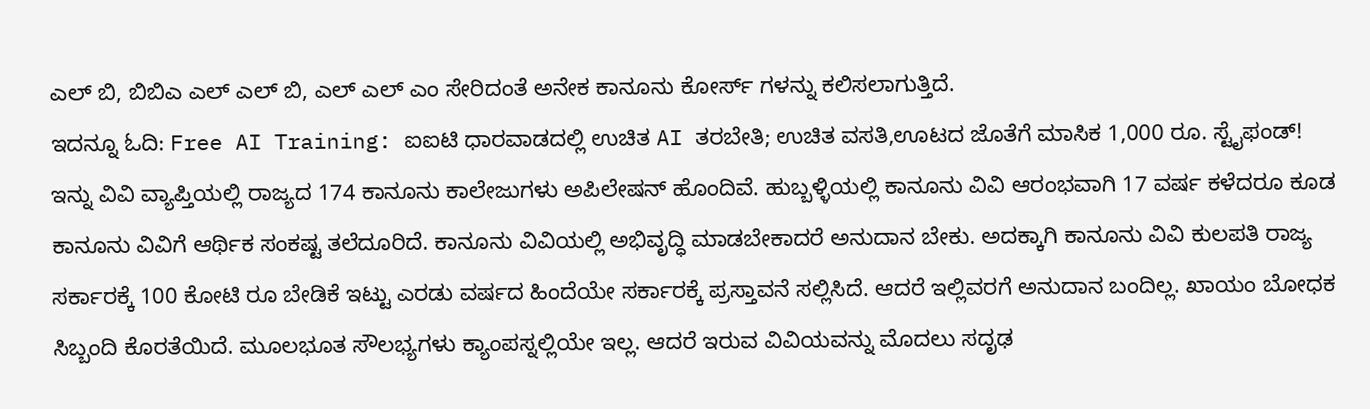ಎಲ್ ಬಿ, ಬಿಬಿಎ ಎಲ್ ಎಲ್ ಬಿ, ಎಲ್ ಎಲ್ ಎಂ ಸೇರಿದಂತೆ ಅನೇಕ ಕಾನೂನು ಕೋರ್ಸ್ ಗಳನ್ನು ಕಲಿಸಲಾಗುತ್ತಿದೆ.
ಇದನ್ನೂ ಓದಿ: Free AI Training: ಐಐಟಿ ಧಾರವಾಡದಲ್ಲಿ ಉಚಿತ AI ತರಬೇತಿ; ಉಚಿತ ವಸತಿ,ಊಟದ ಜೊತೆಗೆ ಮಾಸಿಕ 1,000 ರೂ. ಸ್ಟೈಫಂಡ್!
ಇನ್ನು ವಿವಿ ವ್ಯಾಪ್ತಿಯಲ್ಲಿ ರಾಜ್ಯದ 174 ಕಾನೂನು ಕಾಲೇಜುಗಳು ಅಪಿಲೇಷನ್ ಹೊಂದಿವೆ. ಹುಬ್ಬಳ್ಳಿಯಲ್ಲಿ ಕಾನೂನು ವಿವಿ ಆರಂಭವಾಗಿ 17 ವರ್ಷ ಕಳೆದರೂ ಕೂಡ ಕಾನೂನು ವಿವಿಗೆ ಆರ್ಥಿಕ ಸಂಕಷ್ಟ ತಲೆದೂರಿದೆ. ಕಾನೂನು ವಿವಿಯಲ್ಲಿ ಅಭಿವೃದ್ಧಿ ಮಾಡಬೇಕಾದರೆ ಅನುದಾನ ಬೇಕು. ಅದಕ್ಕಾಗಿ ಕಾನೂನು ವಿವಿ ಕುಲಪತಿ ರಾಜ್ಯ ಸರ್ಕಾರಕ್ಕೆ 100 ಕೋಟಿ ರೂ ಬೇಡಿಕೆ ಇಟ್ಟು ಎರಡು ವರ್ಷದ ಹಿಂದೆಯೇ ಸರ್ಕಾರಕ್ಕೆ ಪ್ರಸ್ತಾವನೆ ಸಲ್ಲಿಸಿದೆ. ಆದರೆ ಇಲ್ಲಿವರಗೆ ಅನುದಾನ ಬಂದಿಲ್ಲ. ಖಾಯಂ ಬೋಧಕ ಸಿಬ್ಬಂದಿ ಕೊರತೆಯಿದೆ. ಮೂಲಭೂತ ಸೌಲಭ್ಯಗಳು ಕ್ಯಾಂಪಸ್ನಲ್ಲಿಯೇ ಇಲ್ಲ. ಆದರೆ ಇರುವ ವಿವಿಯವನ್ನು ಮೊದಲು ಸದೃಢ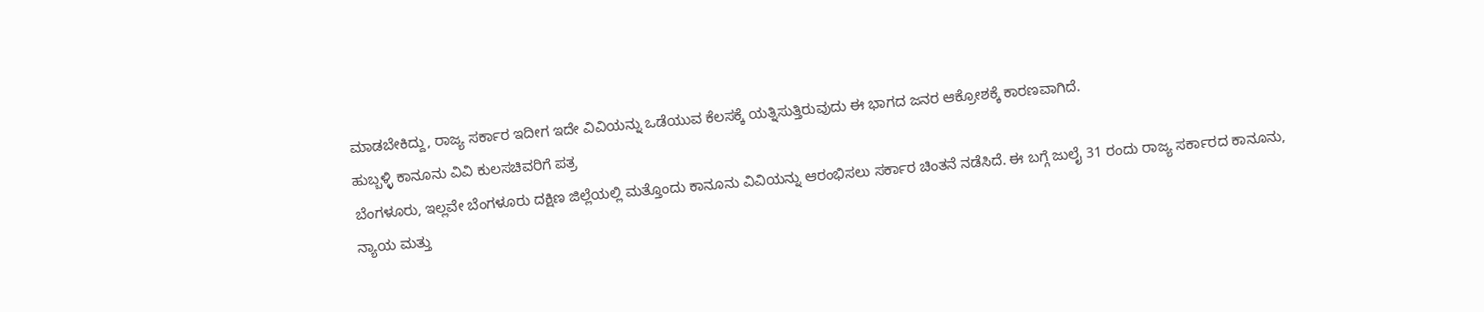ಮಾಡಬೇಕಿದ್ದು, ರಾಜ್ಯ ಸರ್ಕಾರ ಇದೀಗ ಇದೇ ವಿವಿಯನ್ನು ಒಡೆಯುವ ಕೆಲಸಕ್ಕೆ ಯತ್ನಿಸುತ್ತಿರುವುದು ಈ ಭಾಗದ ಜನರ ಆಕ್ರೋಶಕ್ಕೆ ಕಾರಣವಾಗಿದೆ.
ಹುಬ್ಬಳ್ಳಿ ಕಾನೂನು ವಿವಿ ಕುಲಸಚಿವರಿಗೆ ಪತ್ರ
ಬೆಂಗಳೂರು, ಇಲ್ಲವೇ ಬೆಂಗಳೂರು ದಕ್ಷಿಣ ಜಿಲ್ಲೆಯಲ್ಲಿ ಮತ್ತೊಂದು ಕಾನೂನು ವಿವಿಯನ್ನು ಆರಂಭಿಸಲು ಸರ್ಕಾರ ಚಿಂತನೆ ನಡೆಸಿದೆ. ಈ ಬಗ್ಗೆ ಜುಲೈ 31 ರಂದು ರಾಜ್ಯ ಸರ್ಕಾರದ ಕಾನೂನು, ನ್ಯಾಯ ಮತ್ತು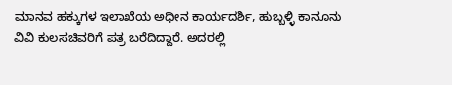ಮಾನವ ಹಕ್ಕುಗಳ ಇಲಾಖೆಯ ಅಧೀನ ಕಾರ್ಯದರ್ಶಿ, ಹುಬ್ಬಳ್ಳಿ ಕಾನೂನು ವಿವಿ ಕುಲಸಚಿವರಿಗೆ ಪತ್ರ ಬರೆದಿದ್ದಾರೆ. ಅದರಲ್ಲಿ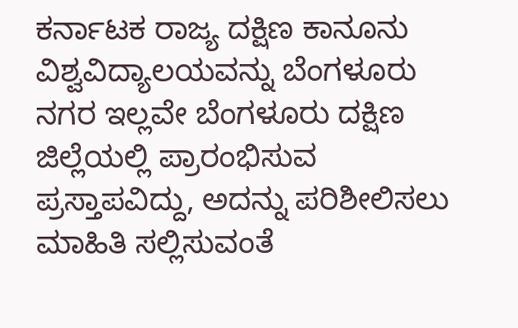ಕರ್ನಾಟಕ ರಾಜ್ಯ ದಕ್ಷಿಣ ಕಾನೂನು ವಿಶ್ವವಿದ್ಯಾಲಯವನ್ನು ಬೆಂಗಳೂರು ನಗರ ಇಲ್ಲವೇ ಬೆಂಗಳೂರು ದಕ್ಷಿಣ ಜಿಲ್ಲೆಯಲ್ಲಿ ಪ್ರಾರಂಭಿಸುವ ಪ್ರಸ್ತಾಪವಿದ್ದು, ಅದನ್ನು ಪರಿಶೀಲಿಸಲು ಮಾಹಿತಿ ಸಲ್ಲಿಸುವಂತೆ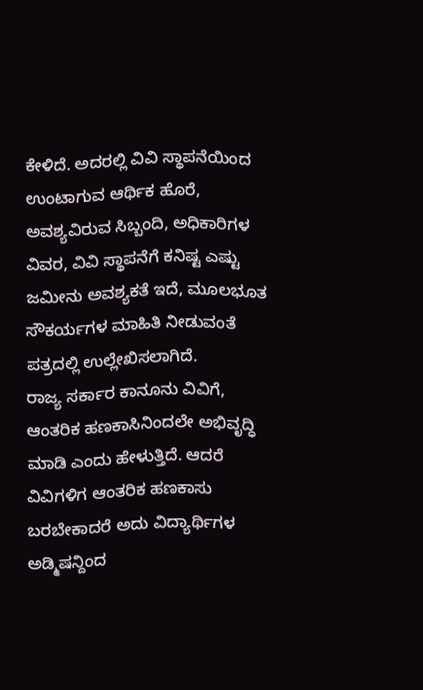ಕೇಳಿದೆ. ಅದರಲ್ಲಿ ವಿವಿ ಸ್ಥಾಪನೆಯಿಂದ ಉಂಟಾಗುವ ಆರ್ಥಿಕ ಹೊರೆ, ಅವಶ್ಯವಿರುವ ಸಿಬ್ಬಂದಿ, ಅಧಿಕಾರಿಗಳ ವಿವರ, ವಿವಿ ಸ್ಥಾಪನೆಗೆ ಕನಿಷ್ಟ ಎಷ್ಟು ಜಮೀನು ಅವಶ್ಯಕತೆ ಇದೆ, ಮೂಲಭೂತ ಸೌಕರ್ಯಗಳ ಮಾಹಿತಿ ನೀಡುವಂತೆ ಪತ್ರದಲ್ಲಿ ಉಲ್ಲೇಖಿಸಲಾಗಿದೆ.
ರಾಜ್ಯ ಸರ್ಕಾರ ಕಾನೂನು ವಿವಿಗೆ, ಆಂತರಿಕ ಹಣಕಾಸಿನಿಂದಲೇ ಅಭಿವೃದ್ಧಿ ಮಾಡಿ ಎಂದು ಹೇಳುತ್ತಿದೆ. ಆದರೆ ವಿವಿಗಳಿಗ ಆಂತರಿಕ ಹಣಕಾಸು ಬರಬೇಕಾದರೆ ಅದು ವಿದ್ಯಾರ್ಥಿಗಳ ಅಡ್ಮಿಷನ್ದಿಂದ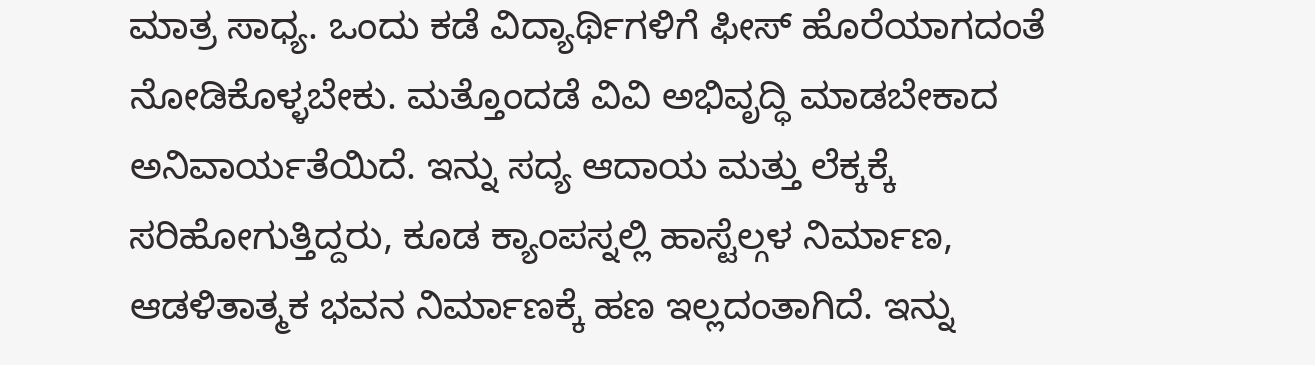ಮಾತ್ರ ಸಾಧ್ಯ. ಒಂದು ಕಡೆ ವಿದ್ಯಾರ್ಥಿಗಳಿಗೆ ಫೀಸ್ ಹೊರೆಯಾಗದಂತೆ ನೋಡಿಕೊಳ್ಳಬೇಕು. ಮತ್ತೊಂದಡೆ ವಿವಿ ಅಭಿವೃದ್ಧಿ ಮಾಡಬೇಕಾದ ಅನಿವಾರ್ಯತೆಯಿದೆ. ಇನ್ನು ಸದ್ಯ ಆದಾಯ ಮತ್ತು ಲೆಕ್ಕಕ್ಕೆ ಸರಿಹೋಗುತ್ತಿದ್ದರು, ಕೂಡ ಕ್ಯಾಂಪಸ್ನಲ್ಲಿ ಹಾಸ್ಟೆಲ್ಗಳ ನಿರ್ಮಾಣ, ಆಡಳಿತಾತ್ಮಕ ಭವನ ನಿರ್ಮಾಣಕ್ಕೆ ಹಣ ಇಲ್ಲದಂತಾಗಿದೆ. ಇನ್ನು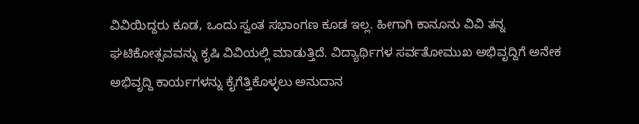ವಿವಿಯಿದ್ದರು ಕೂಡ, ಒಂದು ಸ್ವಂತ ಸಭಾಂಗಣ ಕೂಡ ಇಲ್ಲ. ಹೀಗಾಗಿ ಕಾನೂನು ವಿವಿ ತನ್ನ ಘಟಿಕೋತ್ಸವವನ್ನು ಕೃಷಿ ವಿವಿಯಲ್ಲಿ ಮಾಡುತ್ತಿದೆ. ವಿದ್ಯಾರ್ಥಿಗಳ ಸರ್ವತೋಮುಖ ಅಭಿವೃದ್ದಿಗೆ ಅನೇಕ ಅಭಿವೃದ್ದಿ ಕಾರ್ಯಗಳನ್ನು ಕೈಗೆತ್ತಿಕೊಳ್ಳಲು ಅನುದಾನ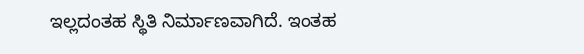ಇಲ್ಲದಂತಹ ಸ್ಥಿತಿ ನಿರ್ಮಾಣವಾಗಿದೆ. ಇಂತಹ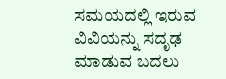ಸಮಯದಲ್ಲಿ ಇರುವ ವಿವಿಯನ್ನು ಸದೃಢ ಮಾಡುವ ಬದಲು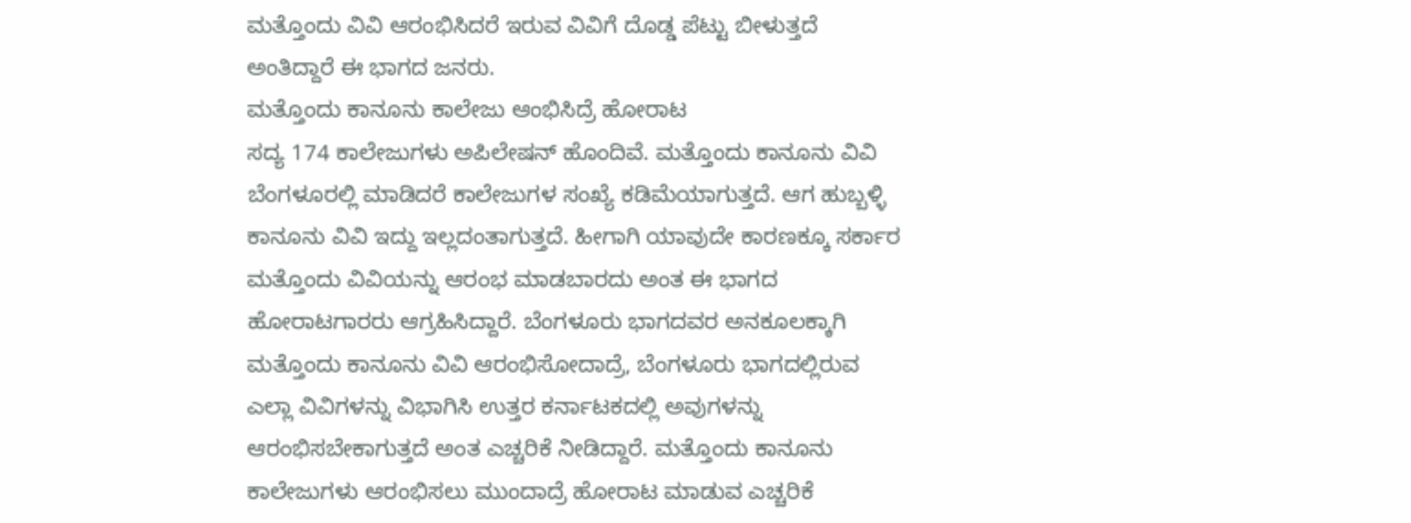ಮತ್ತೊಂದು ವಿವಿ ಆರಂಭಿಸಿದರೆ ಇರುವ ವಿವಿಗೆ ದೊಡ್ಡ ಪೆಟ್ಟು ಬೀಳುತ್ತದೆ ಅಂತಿದ್ದಾರೆ ಈ ಭಾಗದ ಜನರು.
ಮತ್ತೊಂದು ಕಾನೂನು ಕಾಲೇಜು ಆಂಭಿಸಿದ್ರೆ ಹೋರಾಟ
ಸದ್ಯ 174 ಕಾಲೇಜುಗಳು ಅಪಿಲೇಷನ್ ಹೊಂದಿವೆ. ಮತ್ತೊಂದು ಕಾನೂನು ವಿವಿ ಬೆಂಗಳೂರಲ್ಲಿ ಮಾಡಿದರೆ ಕಾಲೇಜುಗಳ ಸಂಖ್ಯೆ ಕಡಿಮೆಯಾಗುತ್ತದೆ. ಆಗ ಹುಬ್ಬಳ್ಳಿ ಕಾನೂನು ವಿವಿ ಇದ್ದು ಇಲ್ಲದಂತಾಗುತ್ತದೆ. ಹೀಗಾಗಿ ಯಾವುದೇ ಕಾರಣಕ್ಕೂ ಸರ್ಕಾರ ಮತ್ತೊಂದು ವಿವಿಯನ್ನು ಆರಂಭ ಮಾಡಬಾರದು ಅಂತ ಈ ಭಾಗದ ಹೋರಾಟಗಾರರು ಆಗ್ರಹಿಸಿದ್ದಾರೆ. ಬೆಂಗಳೂರು ಭಾಗದವರ ಅನಕೂಲಕ್ಕಾಗಿ ಮತ್ತೊಂದು ಕಾನೂನು ವಿವಿ ಆರಂಭಿಸೋದಾದ್ರೆ, ಬೆಂಗಳೂರು ಭಾಗದಲ್ಲಿರುವ ಎಲ್ಲಾ ವಿವಿಗಳನ್ನು ವಿಭಾಗಿಸಿ ಉತ್ತರ ಕರ್ನಾಟಕದಲ್ಲಿ ಅವುಗಳನ್ನು ಆರಂಭಿಸಬೇಕಾಗುತ್ತದೆ ಅಂತ ಎಚ್ಚರಿಕೆ ನೀಡಿದ್ದಾರೆ. ಮತ್ತೊಂದು ಕಾನೂನು ಕಾಲೇಜುಗಳು ಆರಂಭಿಸಲು ಮುಂದಾದ್ರೆ ಹೋರಾಟ ಮಾಡುವ ಎಚ್ಚರಿಕೆ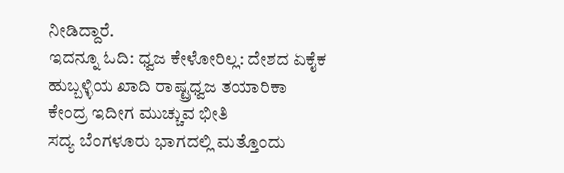ನೀಡಿದ್ದಾರೆ.
ಇದನ್ನೂ ಓದಿ: ಧ್ವಜ ಕೇಳೋರಿಲ್ಲ: ದೇಶದ ಏಕೈಕ ಹುಬ್ಬಳ್ಳಿಯ ಖಾದಿ ರಾಷ್ಟ್ರಧ್ವಜ ತಯಾರಿಕಾ ಕೇಂದ್ರ ಇದೀಗ ಮುಚ್ಚುವ ಭೀತಿ
ಸದ್ಯ ಬೆಂಗಳೂರು ಭಾಗದಲ್ಲಿ ಮತ್ತೊಂದು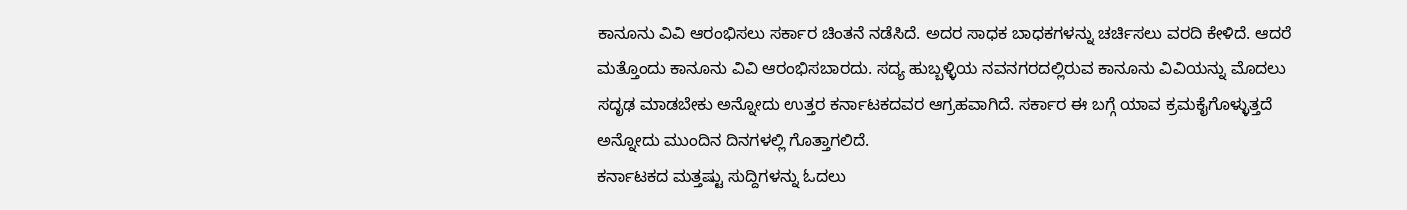ಕಾನೂನು ವಿವಿ ಆರಂಭಿಸಲು ಸರ್ಕಾರ ಚಿಂತನೆ ನಡೆಸಿದೆ. ಅದರ ಸಾಧಕ ಬಾಧಕಗಳನ್ನು ಚರ್ಚಿಸಲು ವರದಿ ಕೇಳಿದೆ. ಆದರೆ ಮತ್ತೊಂದು ಕಾನೂನು ವಿವಿ ಆರಂಭಿಸಬಾರದು. ಸದ್ಯ ಹುಬ್ಬಳ್ಳಿಯ ನವನಗರದಲ್ಲಿರುವ ಕಾನೂನು ವಿವಿಯನ್ನು ಮೊದಲು ಸದೃಢ ಮಾಡಬೇಕು ಅನ್ನೋದು ಉತ್ತರ ಕರ್ನಾಟಕದವರ ಆಗ್ರಹವಾಗಿದೆ. ಸರ್ಕಾರ ಈ ಬಗ್ಗೆ ಯಾವ ಕ್ರಮಕೈಗೊಳ್ಳುತ್ತದೆ ಅನ್ನೋದು ಮುಂದಿನ ದಿನಗಳಲ್ಲಿ ಗೊತ್ತಾಗಲಿದೆ.
ಕರ್ನಾಟಕದ ಮತ್ತಷ್ಟು ಸುದ್ದಿಗಳನ್ನು ಓದಲು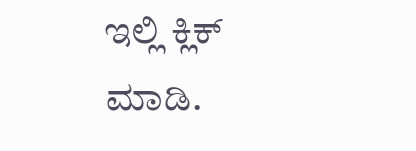ಇಲ್ಲಿ ಕ್ಲಿಕ್ ಮಾಡಿ.